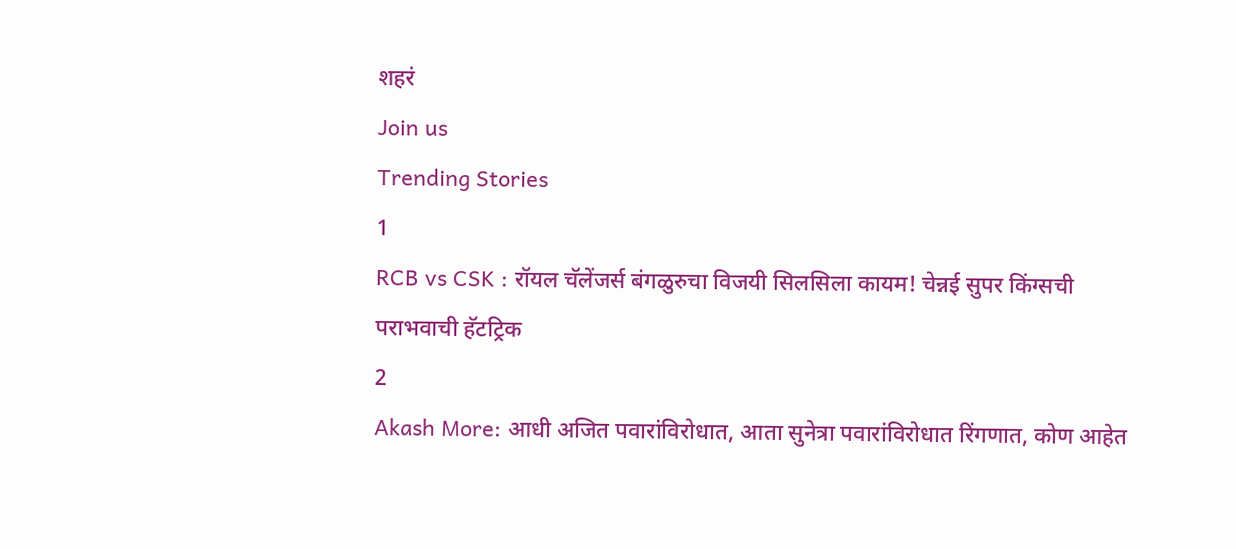शहरं
Join us
Trending Stories
1
RCB vs CSK : रॉयल चॅलेंजर्स बंगळुरुचा विजयी सिलसिला कायम! चेन्नई सुपर किंग्सची पराभवाची हॅटट्रिक
2
Akash More: आधी अजित पवारांविरोधात, आता सुनेत्रा पवारांविरोधात रिंगणात, कोण आहेत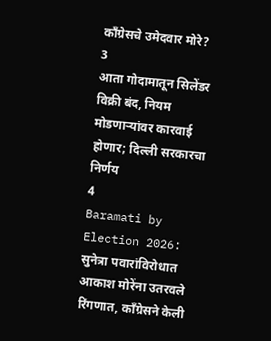काँग्रेसचे उमेदवार मोरे?
3
आता गोदामातून सिलेंडर विक्री बंद, नियम मोडणाऱ्यांवर कारवाई होणार; दिल्ली सरकारचा निर्णय
4
Baramati by Election 2026: सुनेत्रा पवारांविरोधात आकाश मोरेंना उतरवले रिंगणात, काँग्रेसने केली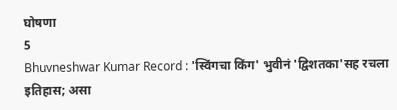घोषणा
5
Bhuvneshwar Kumar Record : 'स्विंगचा किंग' भुवीनं 'द्विशतका'सह रचला इतिहास; असा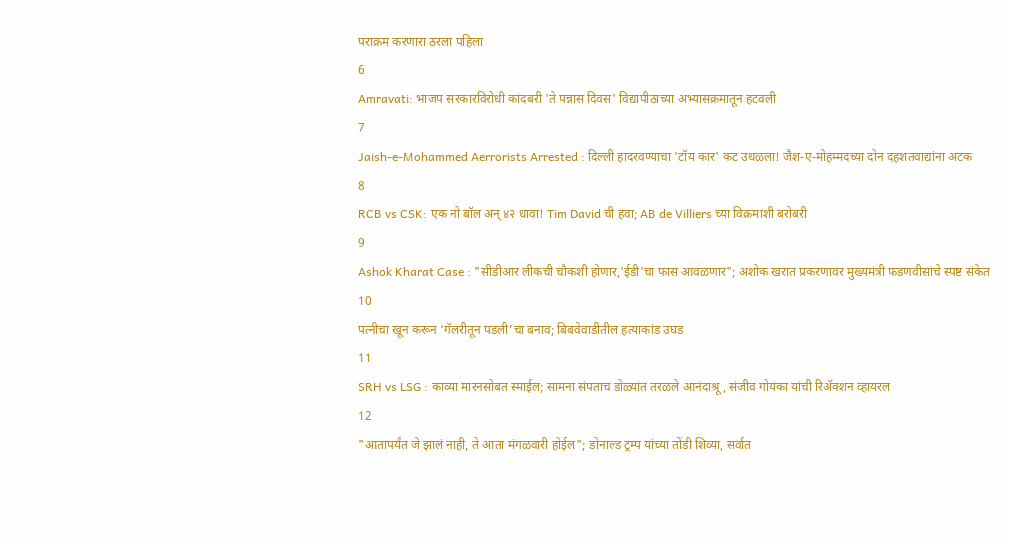पराक्रम करणारा ठरला पहिला
6
Amravati: भाजप सरकारविरोधी कांदबरी 'ते पन्नास दिवस' विद्यापीठाच्या अभ्यासक्रमातून हटवली
7
Jaish-e-Mohammed Aerrorists Arrested : दिल्ली हादरवण्याचा 'टॉय कार' कट उधळला! जैश-ए-मोहम्मदच्या दोन दहशतवाद्यांना अटक
8
RCB vs CSK: एक नो बॉल अन् ४२ धावा! Tim David ची हवा; AB de Villiers च्या विक्रमाशी बरोबरी
9
Ashok Kharat Case : "सीडीआर लीकची चौकशी होणार,'ईडी'चा फास आवळणार"; अशोक खरात प्रकरणावर मुख्यमंत्री फडणवीसांचे स्पष्ट संकेत
10
पत्नीचा खून करून ‘गॅलरीतून पडली’चा बनाव; बिबवेवाडीतील हत्याकांड उघड
11
SRH vs LSG : काव्या मारनसोबत स्माईल; सामना संपताच डोळ्यांत तरळले आनंदाश्रू, संजीव गोयंका यांची रिॲक्शन व्हायरल
12
"आतापर्यंत जे झालं नाही, ते आता मंगळवारी होईल"; डोनाल्ड ट्रम्प यांच्या तोंडी शिव्या, सर्वात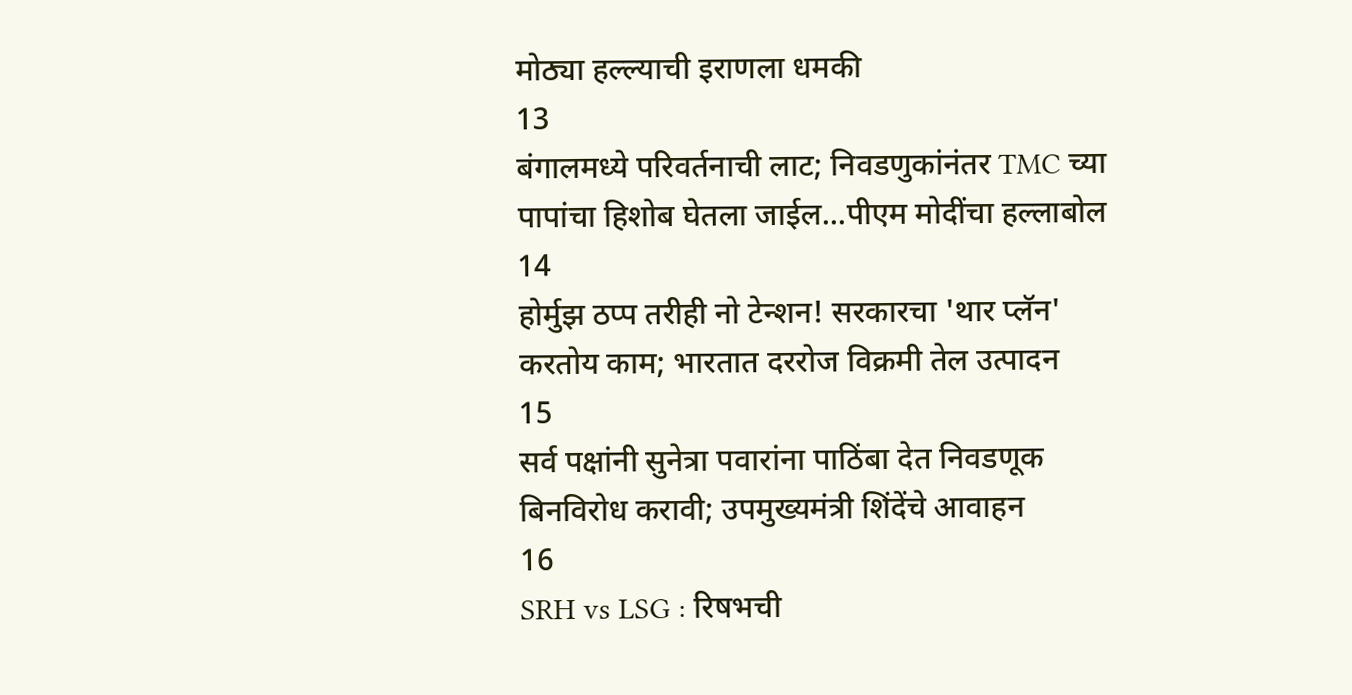मोठ्या हल्ल्याची इराणला धमकी
13
बंगालमध्ये परिवर्तनाची लाट; निवडणुकांनंतर TMC च्या पापांचा हिशोब घेतला जाईल...पीएम मोदींचा हल्लाबोल
14
होर्मुझ ठप्प तरीही नो टेन्शन! सरकारचा 'थार प्लॅन' करतोय काम; भारतात दररोज विक्रमी तेल उत्पादन
15
सर्व पक्षांनी सुनेत्रा पवारांना पाठिंबा देत निवडणूक बिनविरोध करावी; उपमुख्यमंत्री शिंदेंचे आवाहन
16
SRH vs LSG : रिषभची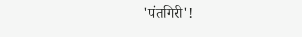'पंतगिरी'!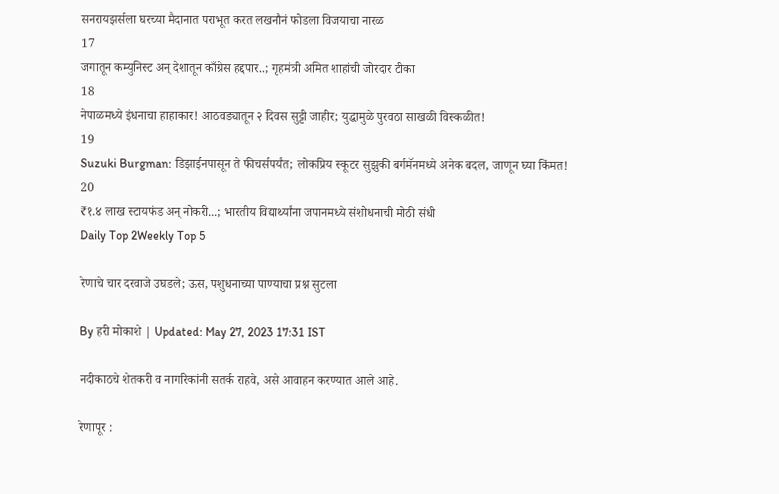सनरायझर्सला घरच्या मैदानात पराभूत करत लखनौनं फोडला विजयाचा नारळ
17
जगातून कम्युनिस्ट अन् देशातून काँग्रेस हद्दपार..; गृहमंत्री अमित शाहांची जोरदार टीका
18
नेपाळमध्ये इंधनाचा हाहाकार! आठवड्यातून २ दिवस सुट्टी जाहीर; युद्धामुळे पुरवठा साखळी विस्कळीत!
19
Suzuki Burgman: डिझाईनपासून ते फीचर्सपर्यंत; लोकप्रिय स्कूटर सुझुकी बर्गमॅनमध्ये अनेक बदल, जाणून घ्या किंमत!
20
₹१.४ लाख स्टायफंड अन् नोकरी...; भारतीय विद्यार्थ्यांना जपानमध्ये संशोधनाची मोठी संधी
Daily Top 2Weekly Top 5

रेणाचे चार दरवाजे उघडले; ऊस, पशुधनाच्या पाण्याचा प्रश्न सुटला

By हरी मोकाशे | Updated: May 27, 2023 17:31 IST

नदीकाठचे शेतकरी व नागरिकांनी सतर्क राहवे, असे आवाहन करण्यात आले आहे.

रेणापूर :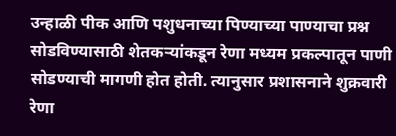उन्हाळी पीक आणि पशुधनाच्या पिण्याच्या पाण्याचा प्रश्न सोडविण्यासाठी शेतकऱ्यांकडून रेणा मध्यम प्रकल्पातून पाणी सोडण्याची मागणी होत होती. त्यानुसार प्रशासनाने शुक्रवारी रेणा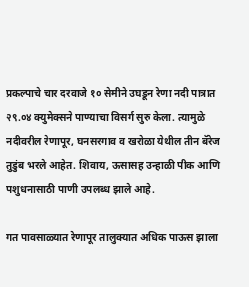प्रकल्पाचे चार दरवाजे १० सेमीने उघडून रेणा नदी पात्रात २९.०४ क्युमेक्सने पाण्याचा विसर्ग सुरु केला. त्यामुळे नदीवरील रेणापूर, घनसरगाव व खरोळा येथील तीन बॅरेज तुडुंब भरले आहेत. शिवाय, ऊसासह उन्हाळी पीक आणि पशुधनासाठी पाणी उपलब्ध झाले आहे.

गत पावसाळ्यात रेणापूर तालुक्यात अधिक पाऊस झाला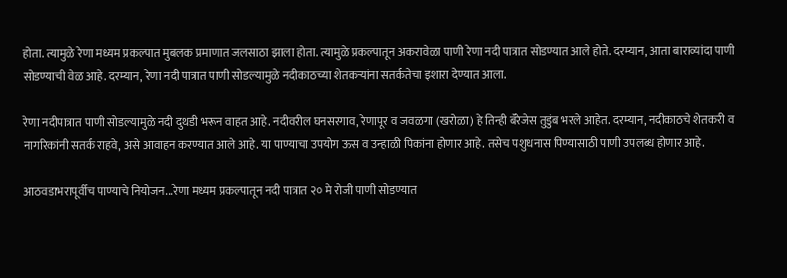होता. त्यामुळे रेणा मध्यम प्रकल्पात मुबलक प्रमाणात जलसाठा झाला होता. त्यामुळे प्रकल्पातून अकरावेळा पाणी रेणा नदी पात्रात सोडण्यात आले होते. दरम्यान, आता बाराव्यांदा पाणी सोडण्याची वेळ आहे. दरम्यान, रेणा नदी पात्रात पाणी सोडल्यामुळे नदीकाठच्या शेतकऱ्यांना सतर्कतेचा इशारा देण्यात आला.

रेणा नदीपात्रात पाणी सोडल्यामुळे नदी दुथडी भरून वाहत आहे. नदीवरील घनसरगाव, रेणापूर व जवळगा (खरोळा) हे तिन्ही बॅरेजेस तुडुंब भरले आहेत. दरम्यान, नदीकाठचे शेतकरी व नागरिकांनी सतर्क राहवे, असे आवाहन करण्यात आले आहे. या पाण्याचा उपयोग ऊस व उन्हाळी पिकांना होणार आहे. तसेच पशुधनास पिण्यासाठी पाणी उपलब्ध होणार आहे.

आठवडाभरापूर्वीच पाण्याचे नियोजन...रेणा मध्यम प्रकल्पातून नदी पात्रात २० मे रोजी पाणी सोडण्यात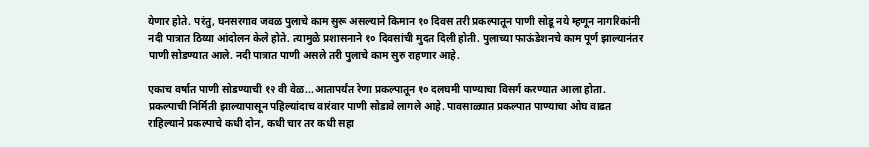येणार होते. परंतु, घनसरगाव जवळ पुलाचे काम सुरू असल्याने किमान १० दिवस तरी प्रकल्पातून पाणी सोडू नये म्हणून नागरिकांनी नदी पात्रात ठिय्या आंदोलन केले होते. त्यामुळे प्रशासनाने १० दिवसांची मुदत दिली होती. पुलाच्या फाऊंडेशनचे काम पूर्ण झाल्यानंतर पाणी सोडण्यात आले. नदी पात्रात पाणी असले तरी पुलाचे काम सुरु राहणार आहे.

एकाच वर्षात पाणी सोडण्याची १२ वी वेळ...आतापर्यंत रेणा प्रकल्पातून १० दलघमी पाण्याचा विसर्ग करण्यात आला होता. प्रकल्पाची निर्मिती झाल्यापासून पहिल्यांदाच वारंवार पाणी सोडावे लागले आहे. पावसाळ्यात प्रकल्पात पाण्याचा ओघ वाढत राहिल्याने प्रकल्पाचे कधी दोन, कधी चार तर कधी सहा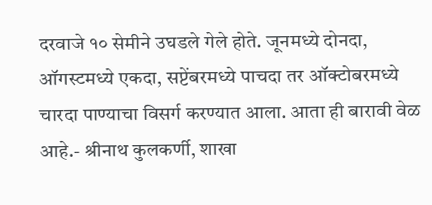दरवाजे १० सेमीने उघडले गेले होते. जूनमध्ये दोनदा, ऑगस्टमध्ये एकदा, सप्टेंबरमध्ये पाचदा तर ऑक्टोबरमध्ये चारदा पाण्याचा विसर्ग करण्यात आला. आता ही बारावी वेळ आहे.- श्रीनाथ कुलकर्णी, शाखा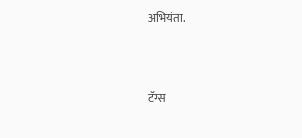अभियंता.



टॅग्स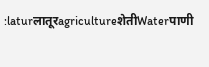:laturलातूरagricultureशेतीWaterपाणी